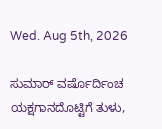Wed. Aug 5th, 2026

ಸುಮಾರ್ ವರ್ಷೊರ್ದಿಂಚ ಯಕ್ಷಗಾನದೊಟ್ಟಿಗೆ ತುಳು,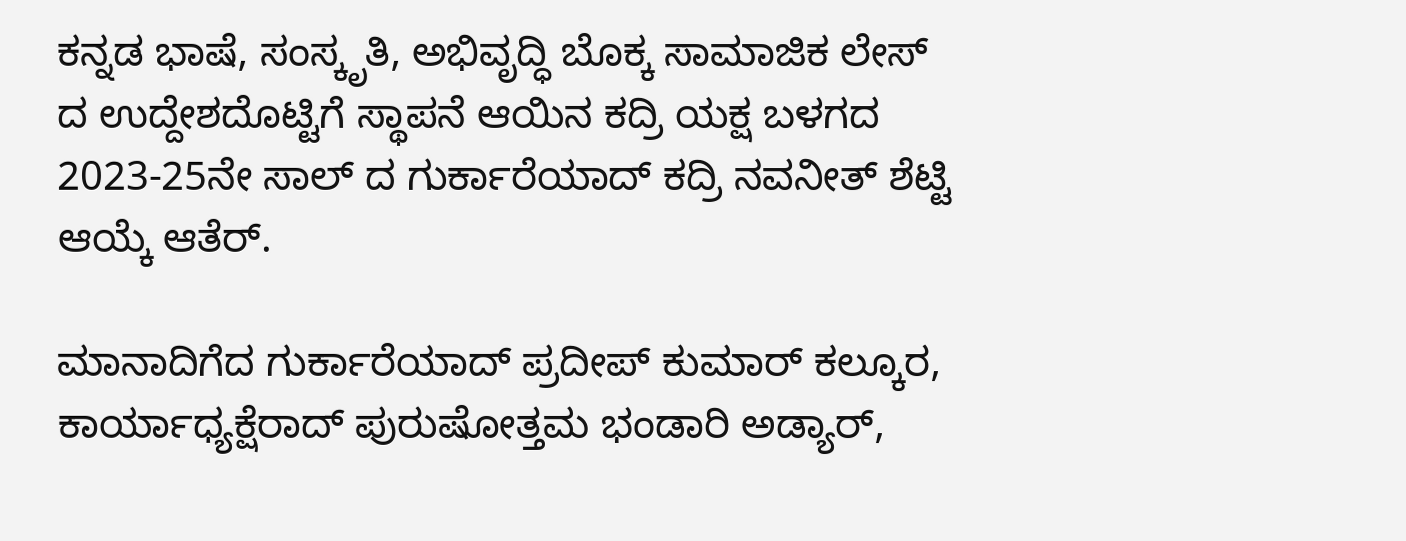ಕನ್ನಡ ಭಾಷೆ, ಸಂಸ್ಕೃತಿ, ಅಭಿವೃದ್ಧಿ ಬೊಕ್ಕ ಸಾಮಾಜಿಕ ಲೇಸ್ ದ ಉದ್ದೇಶದೊಟ್ಟಿಗೆ ಸ್ಥಾಪನೆ ಆಯಿನ ಕದ್ರಿ ಯಕ್ಷ ಬಳಗದ 2023-25ನೇ ಸಾಲ್ ದ ಗುರ್ಕಾರೆಯಾದ್ ಕದ್ರಿ ನವನೀತ್‌ ಶೆಟ್ಟಿ ಆಯ್ಕೆ ಆತೆರ್.

ಮಾನಾದಿಗೆದ ಗುರ್ಕಾರೆಯಾದ್ ಪ್ರದೀಪ್‌ ಕುಮಾರ್‌ ಕಲ್ಕೂರ, ಕಾರ್ಯಾಧ್ಯಕ್ಷೆರಾದ್ ಪುರುಷೋತ್ತಮ ಭಂಡಾರಿ ಅಡ್ಯಾರ್,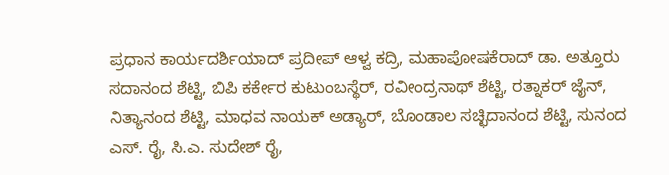ಪ್ರಧಾನ ಕಾರ್ಯದರ್ಶಿಯಾದ್ ಪ್ರದೀಪ್‌ ಆಳ್ವ ಕದ್ರಿ, ಮಹಾಪೋಷಕೆರಾದ್ ಡಾ. ಅತ್ತೂರು ಸದಾನಂದ ಶೆಟ್ಟಿ, ಬಿಪಿ ಕರ್ಕೇರ ಕುಟುಂಬಸ್ಥೆರ್, ರವೀಂದ್ರನಾಥ್‌ ಶೆಟ್ಟಿ, ರತ್ನಾಕರ್‌ ಜೈನ್‌, ನಿತ್ಯಾನಂದ ಶೆಟ್ಟಿ, ಮಾಧವ ನಾಯಕ್‌ ಅಡ್ಯಾರ್‌, ಬೊಂಡಾಲ ಸಚ್ಛಿದಾನಂದ ಶೆಟ್ಟಿ, ಸುನಂದ ಎಸ್. ರೈ, ಸಿ.ಎ. ಸುದೇಶ್‌ ರೈ,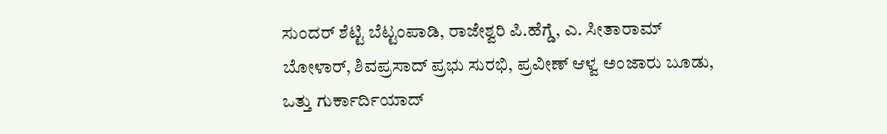ಸುಂದರ್‌ ಶೆಟ್ಟಿ ಬೆಟ್ಟಂಪಾಡಿ, ರಾಜೇಶ್ವರಿ ಪಿ.ಹೆಗ್ಡೆ, ಎ. ಸೀತಾರಾಮ್‌ ಬೋಳಾರ್‌, ಶಿವಪ್ರಸಾದ್‌ ಪ್ರಭು ಸುರಭಿ, ಪ್ರವೀಣ್‌ ಆಳ್ವ ಅಂಜಾರು ಬೂಡು, ಒತ್ತು ಗುರ್ಕಾರ್ದಿಯಾದ್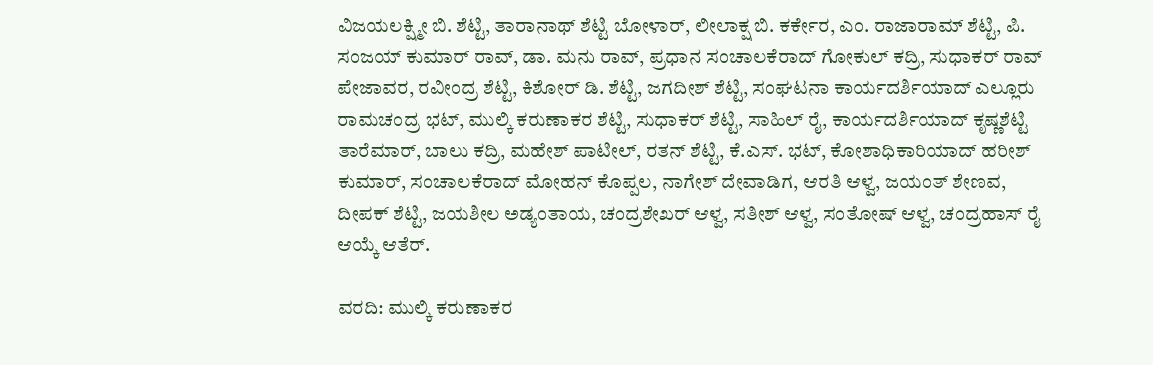ವಿಜಯಲಕ್ಷ್ಮೀ ಬಿ. ಶೆಟ್ಟಿ, ತಾರಾನಾಥ್‌ ಶೆಟ್ಟಿ ಬೋಳಾರ್‌, ಲೀಲಾಕ್ಷ ಬಿ. ಕರ್ಕೇರ, ಎಂ. ರಾಜಾರಾಮ್‌ ಶೆಟ್ಟಿ, ಪಿ. ಸಂಜಯ್‌ ಕುಮಾರ್‌ ರಾವ್‌, ಡಾ. ಮನು ರಾವ್‌, ಪ್ರಧಾನ ಸಂಚಾಲಕೆರಾದ್ ಗೋಕುಲ್‌ ಕದ್ರಿ, ಸುಧಾಕರ್‌ ರಾವ್‌ ಪೇಜಾವರ, ರವೀಂದ್ರ ಶೆಟ್ಟಿ, ಕಿಶೋರ್‌ ಡಿ. ಶೆಟ್ಟಿ, ಜಗದೀಶ್‌ ಶೆಟ್ಟಿ, ಸಂಘಟನಾ ಕಾರ್ಯದರ್ಶಿಯಾದ್ ಎಲ್ಲೂರು ರಾಮಚಂದ್ರ ಭಟ್, ಮುಲ್ಕಿ ಕರುಣಾಕರ ಶೆಟ್ಟಿ, ಸುಧಾಕರ್‌ ಶೆಟ್ಟಿ, ಸಾಹಿಲ್‌ ರೈ, ಕಾರ್ಯದರ್ಶಿಯಾದ್ ಕೃಷ್ಣಶೆಟ್ಟಿ ತಾರೆಮಾರ್‌, ಬಾಲು ಕದ್ರಿ, ಮಹೇಶ್‌ ಪಾಟೀಲ್‌, ರತನ್‌ ಶೆಟ್ಟಿ, ಕೆ.ಎಸ್. ಭಟ್‌, ಕೋಶಾಧಿಕಾರಿಯಾದ್ ಹರೀಶ್‌ ಕುಮಾರ್‌, ಸಂಚಾಲಕೆರಾದ್ ಮೋಹನ್‌ ಕೊಪ್ಪಲ, ನಾಗೇಶ್‌ ದೇವಾಡಿಗ, ಆರತಿ ಆಳ್ವ, ಜಯಂತ್‌ ಶೇಣವ, ದೀಪಕ್‌ ಶೆಟ್ಟಿ, ಜಯಶೀಲ ಅಡ್ಯಂತಾಯ, ಚಂದ್ರಶೇಖರ್‌ ಆಳ್ವ, ಸತೀಶ್‌ ಆಳ್ವ, ಸಂತೋಷ್‌ ಆಳ್ವ, ಚಂದ್ರಹಾಸ್‌ ರೈ ಆಯ್ಕೆ ಆತೆರ್.

ವರದಿ: ಮುಲ್ಕಿ ಕರುಣಾಕರ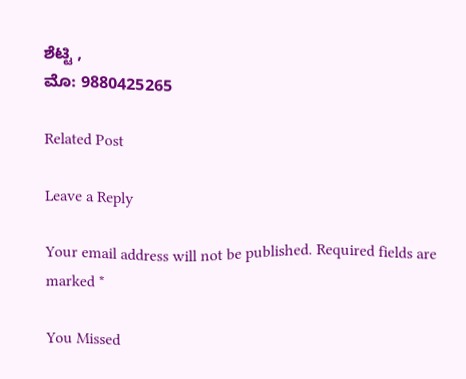ಶೆಟ್ಟಿ ,
ಮೊ: 9880425265

Related Post

Leave a Reply

Your email address will not be published. Required fields are marked *

You Missed